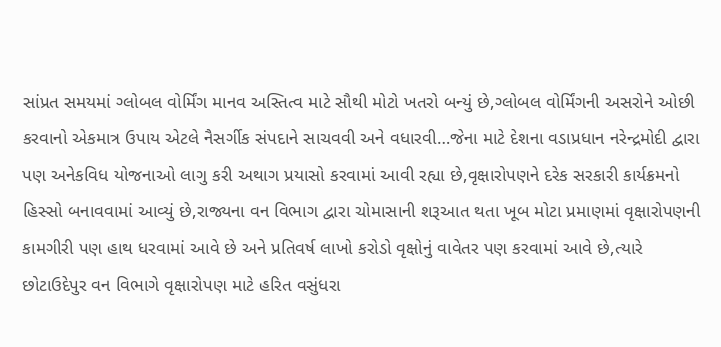સાંપ્રત સમયમાં ગ્લોબલ વોર્મિંગ માનવ અસ્તિત્વ માટે સૌથી મોટો ખતરો બન્યું છે,ગ્લોબલ વોર્મિંગની અસરોને ઓછી કરવાનો એકમાત્ર ઉપાય એટલે નૈસર્ગીક સંપદાને સાચવવી અને વધારવી…જેના માટે દેશના વડાપ્રધાન નરેન્દ્રમોદી દ્વારા પણ અનેકવિધ યોજનાઓ લાગુ કરી અથાગ પ્રયાસો કરવામાં આવી રહ્યા છે,વૃક્ષારોપણને દરેક સરકારી કાર્યક્રમનો હિસ્સો બનાવવામાં આવ્યું છે,રાજ્યના વન વિભાગ દ્વારા ચોમાસાની શરૂઆત થતા ખૂબ મોટા પ્રમાણમાં વૃક્ષારોપણની કામગીરી પણ હાથ ધરવામાં આવે છે અને પ્રતિવર્ષ લાખો કરોડો વૃક્ષોનું વાવેતર પણ કરવામાં આવે છે,ત્યારે છોટાઉદેપુર વન વિભાગે વૃક્ષારોપણ માટે હરિત વસુંધરા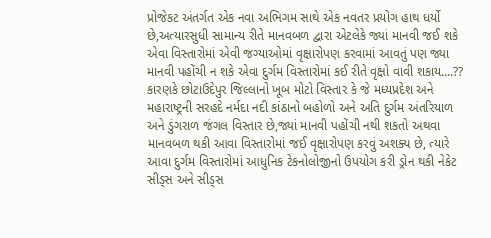પ્રોજેકટ અંતર્ગત એક નવા અભિગમ સાથે એક નવતર પ્રયોગ હાથ ધર્યો છે,અત્યારસુધી સામાન્ય રીતે માનવબળ દ્વારા એટલેકે જ્યાં માનવી જઈ શકે એવા વિસ્તારોમાં એવી જગ્યાઓમાં વૃક્ષારોપણ કરવામાં આવતું પણ જ્યા માનવી પહોંચી ન શકે એવા દુર્ગમ વિસ્તારોમાં કઈ રીતે વૃક્ષો વાવી શકાય….?? કારણકે છોટાઉદેપુર જિલ્લાનો ખૂબ મોટો વિસ્તાર કે જે મધ્યપ્રદેશ અને મહારાષ્ટ્રની સરહદે નર્મદા નદી કાંઠાનો બહોળો અને અતિ દુર્ગમ અંતરિયાળ અને ડુંગરાળ જંગલ વિસ્તાર છે,જ્યાં માનવી પહોંચી નથી શકતો અથવા માનવબળ થકી આવા વિસ્તારોમાં જઈ વૃક્ષારોપણ કરવું અશક્ય છે, ત્યારે આવા દુર્ગમ વિસ્તારોમાં આધુનિક ટેકનોલોજીનો ઉપયોગ કરી ડ્રોન થકી નેકેટ સીડ્સ અને સીડ્સ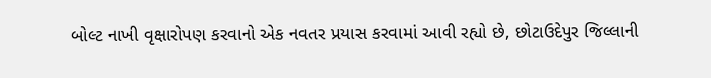બોલ્ટ નાખી વૃક્ષારોપણ કરવાનો એક નવતર પ્રયાસ કરવામાં આવી રહ્યો છે, છોટાઉદેપુર જિલ્લાની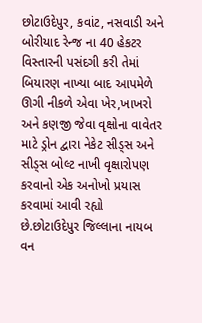છોટાઉદેપુર, કવાંટ, નસવાડી અને બોરીયાદ રેન્જ ના 40 હેકટર વિસ્તારની પસંદગી કરી તેમાં બિયારણ નાખ્યા બાદ આપમેળે ઊગી નીકળે એવા ખેર,ખાખરો અને કણજી જેવા વૃક્ષોના વાવેતર માટે ડ્રોન દ્વારા નેકેટ સીડ્સ અને સીડ્સ બોલ્ટ નાખી વૃક્ષારોપણ કરવાનો એક અનોખો પ્રયાસ કરવામાં આવી રહ્યો છે.છોટાઉદેપુર જિલ્લાના નાયબ વન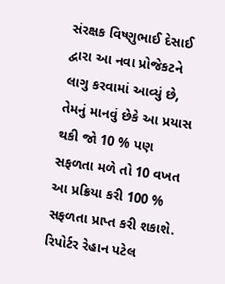સંરક્ષક વિષ્ણુભાઈ દેસાઈ દ્વારા આ નવા પ્રોજેકટને લાગુ કરવામાં આવ્યું છે, તેમનું માનવું છેકે આ પ્રયાસ થકી જો 10 % પણ સફળતા મળે તો 10 વખત આ પ્રક્રિયા કરી 100 % સફળતા પ્રાપ્ત કરી શકાશે.
રિપોર્ટર રેહાન પટેલ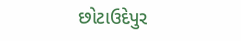છોટાઉદેપુર